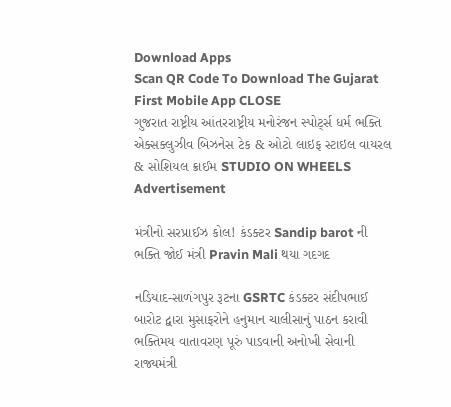Download Apps
Scan QR Code To Download The Gujarat First Mobile App CLOSE
ગુજરાત રાષ્ટ્રીય આંતરરાષ્ટ્રીય મનોરંજન સ્પોર્ટ્સ ધર્મ ભક્તિ એક્સક્લુઝીવ બિઝનેસ ટેક & ઓટો લાઇફ સ્ટાઇલ વાયરલ & સોશિયલ ક્રાઈમ STUDIO ON WHEELS
Advertisement

મંત્રીનો સરપ્રાઈઝ કોલ! કંડક્ટર Sandip barot ની ભક્તિ જોઈ મંત્રી Pravin Mali થયા ગદગદ

નડિયાદ-સાળંગપુર રૂટના GSRTC કંડક્ટર સંદીપભાઈ બારોટ દ્વારા મુસાફરોને હનુમાન ચાલીસાનું પાઠન કરાવી ભક્તિમય વાતાવરણ પૂરું પાડવાની અનોખી સેવાની રાજ્યમંત્રી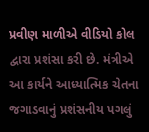પ્રવીણ માળીએ વીડિયો કોલ દ્વારા પ્રશંસા કરી છે. મંત્રીએ આ કાર્યને આધ્યાત્મિક ચેતના જગાડવાનું પ્રશંસનીય પગલું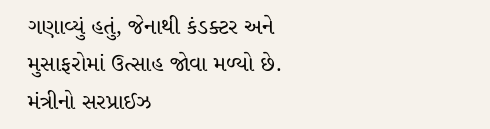ગણાવ્યું હતું, જેનાથી કંડક્ટર અને મુસાફરોમાં ઉત્સાહ જોવા મળ્યો છે.
મંત્રીનો સરપ્રાઈઝ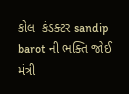કોલ  કંડક્ટર sandip barot ની ભક્તિ જોઈ મંત્રી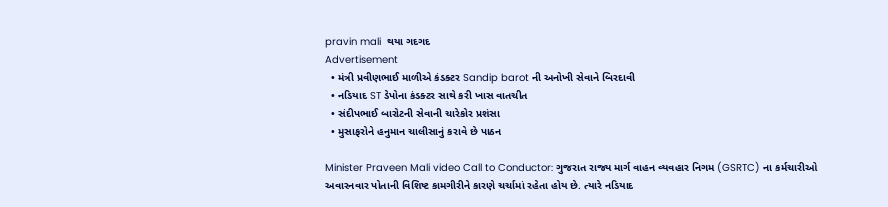pravin mali  થયા ગદગદ
Advertisement
  • મંત્રી પ્રવીણભાઈ માળીએ કંડક્ટર Sandip barot ની અનોખી સેવાને બિરદાવી
  • નડિયાદ ST ડેપોના કંડક્ટર સાથે કરી ખાસ વાતચીત
  • સંદીપભાઈ બારોટની સેવાની ચારેકોર પ્રશંસા
  • મુસાફરોને હનુમાન ચાલીસાનું કરાવે છે પાઠન

Minister Praveen Mali video Call to Conductor: ગુજરાત રાજ્ય માર્ગ વાહન વ્યવહાર નિગમ (GSRTC) ના કર્મચારીઓ અવારનવાર પોતાની વિશિષ્ટ કામગીરીને કારણે ચર્ચામાં રહેતા હોય છે. ત્યારે નડિયાદ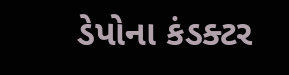ડેપોના કંડક્ટર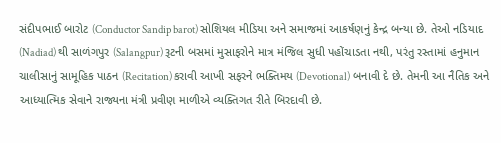સંદીપભાઈ બારોટ (Conductor Sandip barot) સોશિયલ મીડિયા અને સમાજમાં આકર્ષણનું કેન્દ્ર બન્યા છે. તેઓ નડિયાદ (Nadiad) થી સાળંગપુર (Salangpur) રૂટની બસમાં મુસાફરોને માત્ર મંજિલ સુધી પહોંચાડતા નથી, પરંતુ રસ્તામાં હનુમાન ચાલીસાનું સામૂહિક પાઠન (Recitation) કરાવી આખી સફરને ભક્તિમય (Devotional) બનાવી દે છે. તેમની આ નૈતિક અને આધ્યાત્મિક સેવાને રાજ્યના મંત્રી પ્રવીણ માળીએ વ્યક્તિગત રીતે બિરદાવી છે.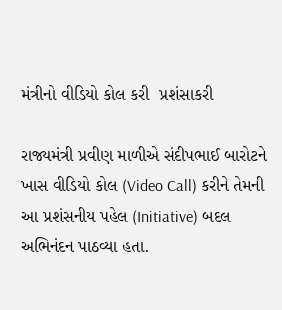મંત્રીનો વીડિયો કોલ કરી  પ્રશંસાકરી

રાજ્યમંત્રી પ્રવીણ માળીએ સંદીપભાઈ બારોટને ખાસ વીડિયો કોલ (Video Call) કરીને તેમની આ પ્રશંસનીય પહેલ (Initiative) બદલ અભિનંદન પાઠવ્યા હતા.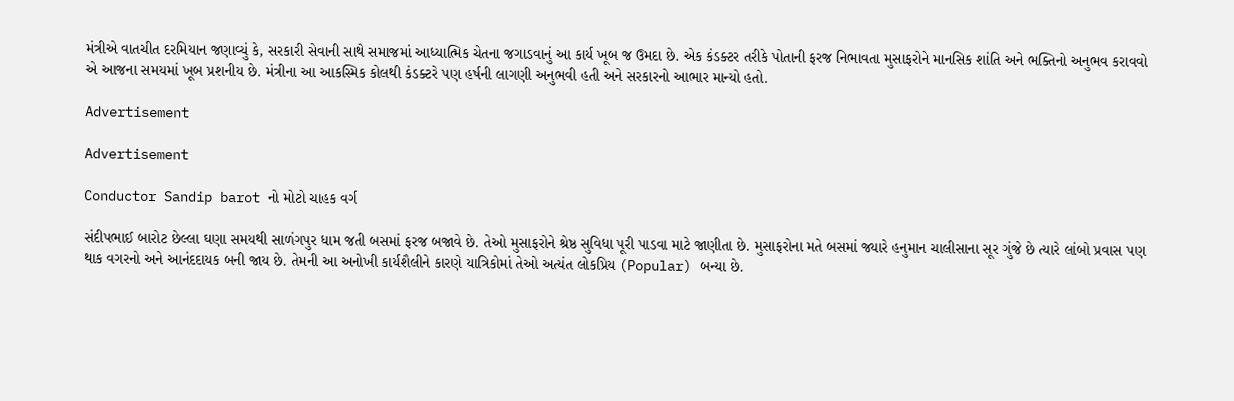મંત્રીએ વાતચીત દરમિયાન જણાવ્યું કે, સરકારી સેવાની સાથે સમાજમાં આધ્યાત્મિક ચેતના જગાડવાનું આ કાર્ય ખૂબ જ ઉમદા છે. એક કંડક્ટર તરીકે પોતાની ફરજ નિભાવતા મુસાફરોને માનસિક શાંતિ અને ભક્તિનો અનુભવ કરાવવો એ આજના સમયમાં ખૂબ પ્રશનીય છે. મંત્રીના આ આકસ્મિક કોલથી કંડક્ટરે પણ હર્ષની લાગણી અનુભવી હતી અને સરકારનો આભાર માન્યો હતો.

Advertisement

Advertisement

Conductor Sandip barot નો મોટો ચાહક વર્ગ

સંદીપભાઈ બારોટ છેલ્લા ઘણા સમયથી સાળંગપુર ધામ જતી બસમાં ફરજ બજાવે છે. તેઓ મુસાફરોને શ્રેષ્ઠ સુવિધા પૂરી પાડવા માટે જાણીતા છે. મુસાફરોના મતે બસમાં જ્યારે હનુમાન ચાલીસાના સૂર ગુંજે છે ત્યારે લાંબો પ્રવાસ પણ થાક વગરનો અને આનંદદાયક બની જાય છે. તેમની આ અનોખી કાર્યશૈલીને કારણે યાત્રિકોમાં તેઓ અત્યંત લોકપ્રિય (Popular) બન્યા છે.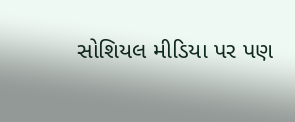સોશિયલ મીડિયા પર પણ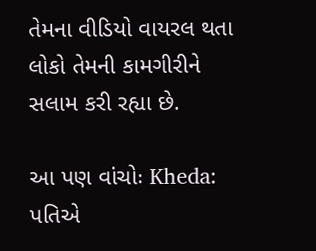તેમના વીડિયો વાયરલ થતા લોકો તેમની કામગીરીને સલામ કરી રહ્યા છે.

આ પણ વાંચોઃ Kheda: પતિએ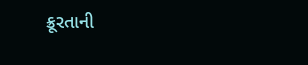ક્રૂરતાની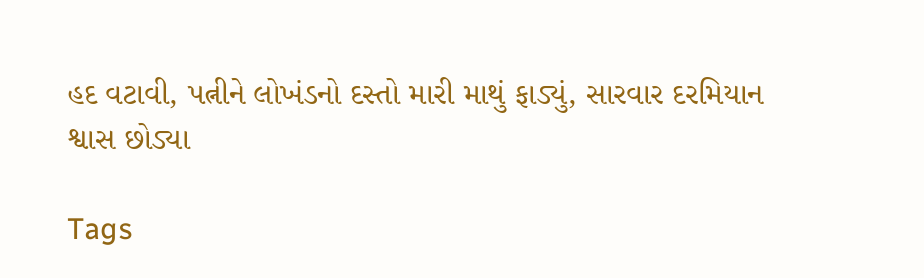હદ વટાવી, પત્નીને લોખંડનો દસ્તો મારી માથું ફાડ્યું, સારવાર દરમિયાન શ્વાસ છોડ્યા

Tags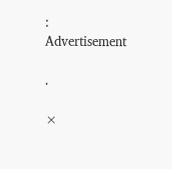:
Advertisement

.

×